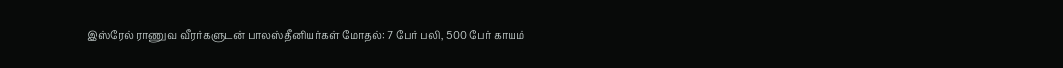இஸ்ரேல் ராணுவ வீரர்களுடன் பாலஸ்தீனியர்கள் மோதல்: 7 பேர் பலி, 500 பேர் காயம்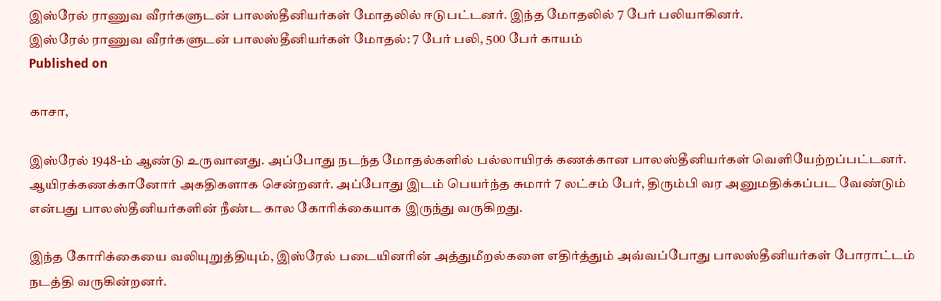இஸ்ரேல் ராணுவ வீரர்களுடன் பாலஸ்தீனியர்கள் மோதலில் ஈடுபட்டனர். இந்த மோதலில் 7 பேர் பலியாகினர்.
இஸ்ரேல் ராணுவ வீரர்களுடன் பாலஸ்தீனியர்கள் மோதல்: 7 பேர் பலி, 500 பேர் காயம்
Published on

காசா,

இஸ்ரேல் 1948-ம் ஆண்டு உருவானது. அப்போது நடந்த மோதல்களில் பல்லாயிரக் கணக்கான பாலஸ்தீனியர்கள் வெளியேற்றப்பட்டனர். ஆயிரக்கணக்கானோர் அகதிகளாக சென்றனர். அப்போது இடம் பெயர்ந்த சுமார் 7 லட்சம் பேர், திரும்பி வர அனுமதிக்கப்பட வேண்டும் என்பது பாலஸ்தீனியர்களின் நீண்ட கால கோரிக்கையாக இருந்து வருகிறது.

இந்த கோரிக்கையை வலியுறுத்தியும், இஸ்ரேல் படையினரின் அத்துமீறல்களை எதிர்த்தும் அவ்வப்போது பாலஸ்தீனியர்கள் போராட்டம் நடத்தி வருகின்றனர்.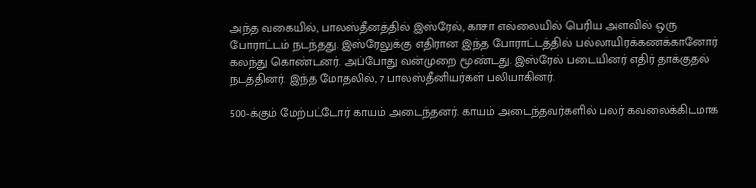அந்த வகையில், பாலஸ்தீனத்தில் இஸ்ரேல், காசா எல்லையில் பெரிய அளவில் ஒரு போராட்டம் நடந்தது. இஸ்ரேலுக்கு எதிரான இந்த போராட்டத்தில் பல்லாயிரக்கணக்கானோர் கலந்து கொண்டனர். அப்போது வன்முறை மூண்டது. இஸ்ரேல் படையினர் எதிர் தாக்குதல் நடத்தினர். இந்த மோதலில், 7 பாலஸ்தீனியர்கள் பலியாகினர்.

500-க்கும் மேற்பட்டோர் காயம் அடைந்தனர். காயம் அடைந்தவர்களில் பலர் கவலைக்கிடமாக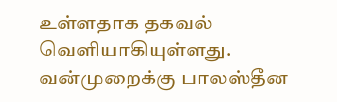உள்ளதாக தகவல் வெளியாகியுள்ளது. வன்முறைக்கு பாலஸ்தீன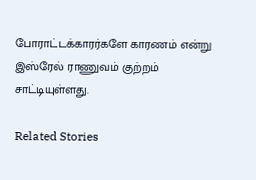போராட்டக்காரர்களே காரணம் என்று இஸ்ரேல் ராணுவம் குற்றம் சாட்டியுள்ளது.

Related Stories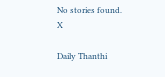No stories found.
X

Daily Thanthi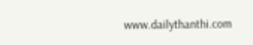www.dailythanthi.com